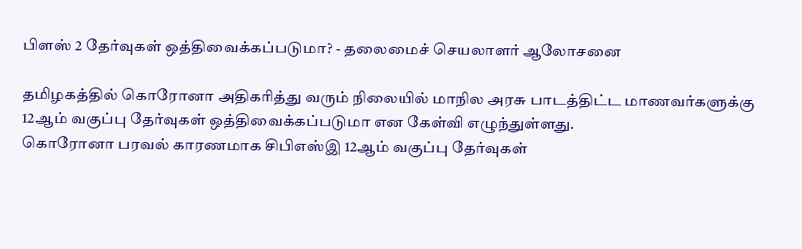பிளஸ் 2 தேர்வுகள் ஒத்திவைக்கப்படுமா? - தலைமைச் செயலாளர் ஆலோசனை

தமிழகத்தில் கொரோனா அதிகரித்து வரும் நிலையில் மாநில அரசு பாடத்திட்ட மாணவர்களுக்கு 12ஆம் வகுப்பு தேர்வுகள் ஒத்திவைக்கப்படுமா என கேள்வி எழுந்துள்ளது.
கொரோனா பரவல் காரணமாக சிபிஎஸ்இ 12ஆம் வகுப்பு தேர்வுகள்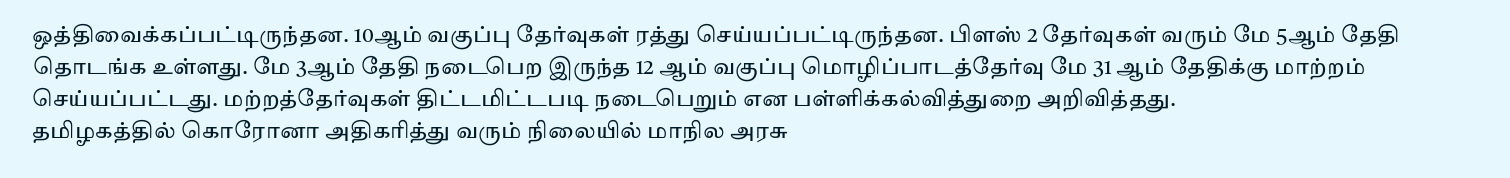ஒத்திவைக்கப்பட்டிருந்தன. 10ஆம் வகுப்பு தேர்வுகள் ரத்து செய்யப்பட்டிருந்தன. பிளஸ் 2 தேர்வுகள் வரும் மே 5ஆம் தேதி தொடங்க உள்ளது. மே 3ஆம் தேதி நடைபெற இருந்த 12 ஆம் வகுப்பு மொழிப்பாடத்தேர்வு மே 31 ஆம் தேதிக்கு மாற்றம் செய்யப்பட்டது. மற்றத்தேர்வுகள் திட்டமிட்டபடி நடைபெறும் என பள்ளிக்கல்வித்துறை அறிவித்தது.
தமிழகத்தில் கொரோனா அதிகரித்து வரும் நிலையில் மாநில அரசு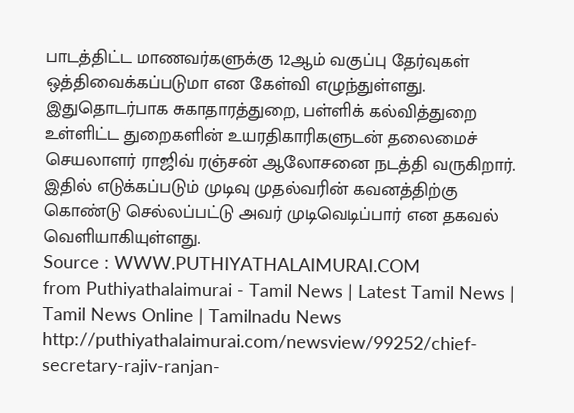பாடத்திட்ட மாணவர்களுக்கு 12ஆம் வகுப்பு தேர்வுகள் ஒத்திவைக்கப்படுமா என கேள்வி எழுந்துள்ளது. இதுதொடர்பாக சுகாதாரத்துறை, பள்ளிக் கல்வித்துறை உள்ளிட்ட துறைகளின் உயரதிகாரிகளுடன் தலைமைச் செயலாளர் ராஜிவ் ரஞ்சன் ஆலோசனை நடத்தி வருகிறார். இதில் எடுக்கப்படும் முடிவு முதல்வரின் கவனத்திற்கு கொண்டு செல்லப்பட்டு அவர் முடிவெடிப்பார் என தகவல் வெளியாகியுள்ளது.
Source : WWW.PUTHIYATHALAIMURAI.COM
from Puthiyathalaimurai - Tamil News | Latest Tamil News | Tamil News Online | Tamilnadu News http://puthiyathalaimurai.com/newsview/99252/chief-secretary-rajiv-ranjan-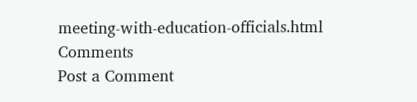meeting-with-education-officials.html
Comments
Post a Comment